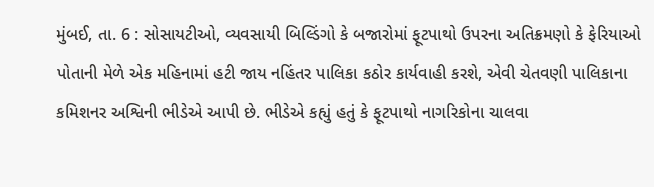મુંબઈ, તા. 6 : સોસાયટીઓ, વ્યવસાયી બિલ્ડિંગો કે બજારોમાં ફૂટપાથો ઉપરના અતિક્રમણો કે ફેરિયાઓ પોતાની મેળે એક મહિનામાં હટી જાય નહિંતર પાલિકા કઠોર કાર્યવાહી કરશે, એવી ચેતવણી પાલિકાના કમિશનર અશ્વિની ભીડેએ આપી છે. ભીડેએ કહ્યું હતું કે ફૂટપાથો નાગરિકોના ચાલવા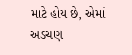માટે હોય છે, એમાં અડચણ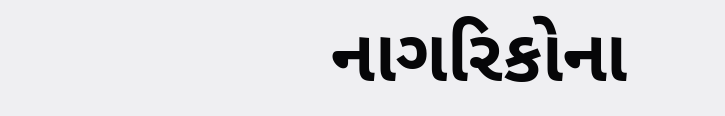નાગરિકોના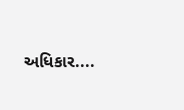અધિકાર....